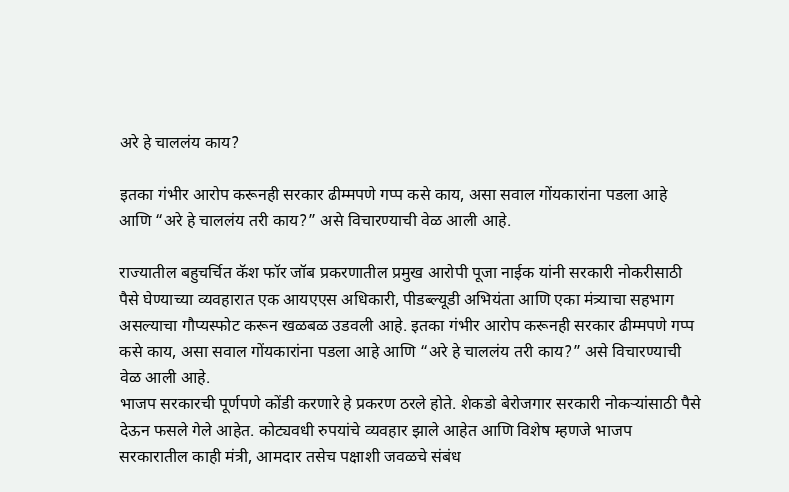अरे हे चाललंय काय?

इतका गंभीर आरोप करूनही सरकार ढीम्मपणे गप्प कसे काय, असा सवाल गोंयकारांना पडला आहे आणि “अरे हे चाललंय तरी काय?” असे विचारण्याची वेळ आली आहे.

राज्यातील बहुचर्चित कॅश फॉर जॉब प्रकरणातील प्रमुख आरोपी पूजा नाईक यांनी सरकारी नोकरीसाठी पैसे घेण्याच्या व्यवहारात एक आयएएस अधिकारी, पीडब्ल्यूडी अभियंता आणि एका मंत्र्याचा सहभाग असल्याचा गौप्यस्फोट करून खळबळ उडवली आहे. इतका गंभीर आरोप करूनही सरकार ढीम्मपणे गप्प कसे काय, असा सवाल गोंयकारांना पडला आहे आणि “अरे हे चाललंय तरी काय?” असे विचारण्याची वेळ आली आहे.
भाजप सरकारची पूर्णपणे कोंडी करणारे हे प्रकरण ठरले होते. शेकडो बेरोजगार सरकारी नोकऱ्यांसाठी पैसे देऊन फसले गेले आहेत. कोट्यवधी रुपयांचे व्यवहार झाले आहेत आणि विशेष म्हणजे भाजप सरकारातील काही मंत्री, आमदार तसेच पक्षाशी जवळचे संबंध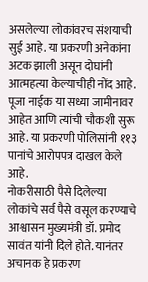असलेल्या लोकांवरच संशयाची सुई आहे. या प्रकरणी अनेकांना अटक झाली असून दोघांनी आत्महत्या केल्याचीही नोंद आहे. पूजा नाईक या सध्या जामीनावर आहेत आणि त्यांची चौकशी सुरू आहे. या प्रकरणी पोलिसांनी ११३ पानांचे आरोपपत्र दाखल केले आहे.
नोकरीसाठी पैसे दिलेल्या लोकांचे सर्व पैसे वसूल करण्याचे आश्वासन मुख्यमंत्री डॉ. प्रमोद सावंत यांनी दिले होते. यानंतर अचानक हे प्रकरण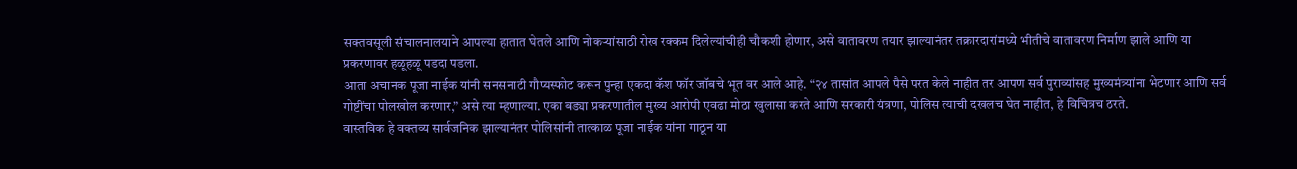सक्तवसूली संचालनालयाने आपल्या हातात घेतले आणि नोकऱ्यांसाठी रोख रक्कम दिलेल्यांचीही चौकशी होणार, असे वातावरण तयार झाल्यानंतर तक्रारदारांमध्ये भीतीचे वातावरण निर्माण झाले आणि या प्रकरणावर हळूहळू पडदा पडला.
आता अचानक पूजा नाईक यांनी सनसनाटी गौप्यस्फोट करून पुन्हा एकदा कॅश फॉर जॉबचे भूत वर आले आहे. “२४ तासांत आपले पैसे परत केले नाहीत तर आपण सर्व पुराव्यांसह मुख्यमंत्र्यांना भेटणार आणि सर्व गोष्टींचा पोलखोल करणार,” असे त्या म्हणाल्या. एका बड्या प्रकरणातील मुख्य आरोपी एवढा मोठा खुलासा करते आणि सरकारी यंत्रणा, पोलिस त्याची दखलच घेत नाहीत, हे विचित्रच ठरते.
वास्तविक हे वक्तव्य सार्वजनिक झाल्यानंतर पोलिसांनी तात्काळ पूजा नाईक यांना गाठून या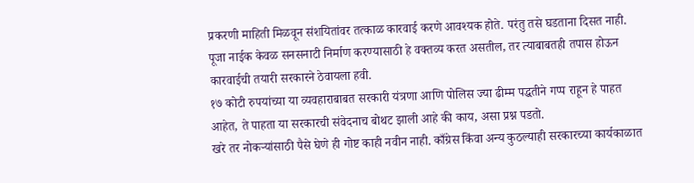प्रकरणी माहिती मिळवून संशयितांवर तत्काळ कारवाई करणे आवश्यक होते. परंतु तसे घडताना दिसत नाही. पूजा नाईक केवळ सनसनाटी निर्माण करण्यासाठी हे वक्तव्य करत असतील, तर त्याबाबतही तपास होऊन कारवाईची तयारी सरकारने ठेवायला हवी.
१७ कोटी रुपयांच्या या व्यवहाराबाबत सरकारी यंत्रणा आणि पोलिस ज्या ढीम्म पद्धतीने गप्प राहून हे पाहत आहेत, ते पाहता या सरकारची संवेदनाच बोथट झाली आहे की काय, असा प्रश्न पडतो.
खरे तर नोकऱ्यांसाठी पैसे घेणे ही गोष्ट काही नवीन नाही. काँग्रेस किंवा अन्य कुठल्याही सरकारच्या कार्यकाळात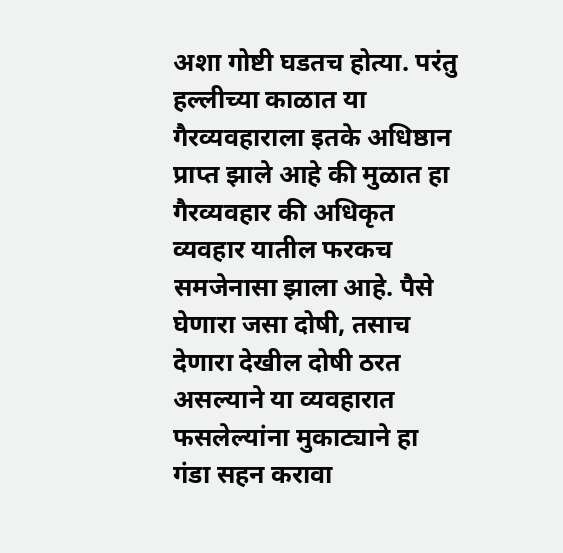अशा गोष्टी घडतच होत्या. परंतु हल्लीच्या काळात या गैरव्यवहाराला इतके अधिष्ठान प्राप्त झाले आहे की मुळात हा गैरव्यवहार की अधिकृत व्यवहार यातील फरकच समजेनासा झाला आहे. पैसे घेणारा जसा दोषी, तसाच देणारा देखील दोषी ठरत असल्याने या व्यवहारात फसलेल्यांना मुकाट्याने हा गंडा सहन करावा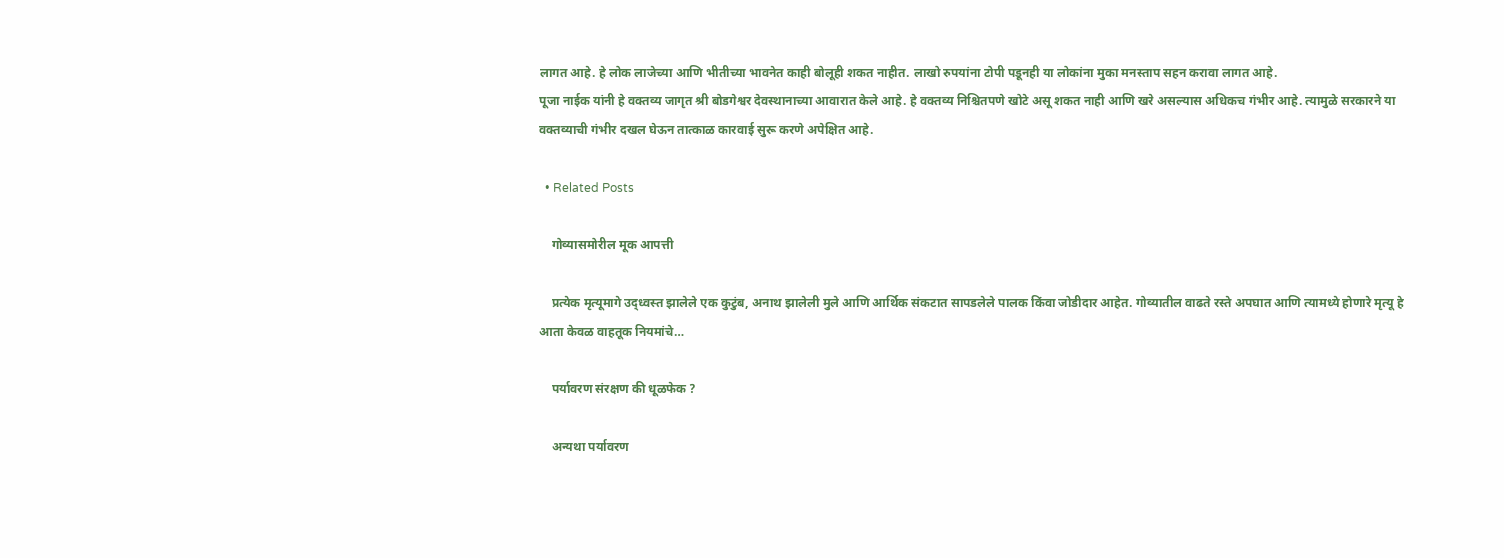लागत आहे. हे लोक लाजेच्या आणि भीतीच्या भावनेत काही बोलूही शकत नाहीत. लाखो रुपयांना टोपी पडूनही या लोकांना मुका मनस्ताप सहन करावा लागत आहे.
पूजा नाईक यांनी हे वक्तव्य जागृत श्री बोडगेश्वर देवस्थानाच्या आवारात केले आहे. हे वक्तव्य निश्चितपणे खोटे असू शकत नाही आणि खरे असल्यास अधिकच गंभीर आहे. त्यामुळे सरकारने या वक्तव्याची गंभीर दखल घेऊन तात्काळ कारवाई सुरू करणे अपेक्षित आहे.

  • Related Posts

    गोव्यासमोरील मूक आपत्ती

    प्रत्येक मृत्यूमागे उद्ध्वस्त झालेले एक कुटुंब, अनाथ झालेली मुले आणि आर्थिक संकटात सापडलेले पालक किंवा जोडीदार आहेत. गोव्यातील वाढते रस्ते अपघात आणि त्यामध्ये होणारे मृत्यू हे आता केवळ वाहतूक नियमांचे…

    पर्यावरण संरक्षण की धूळफेक ?

    अन्यथा पर्यावरण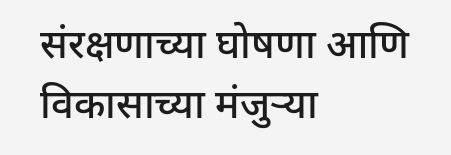संरक्षणाच्या घोषणा आणि विकासाच्या मंजुऱ्या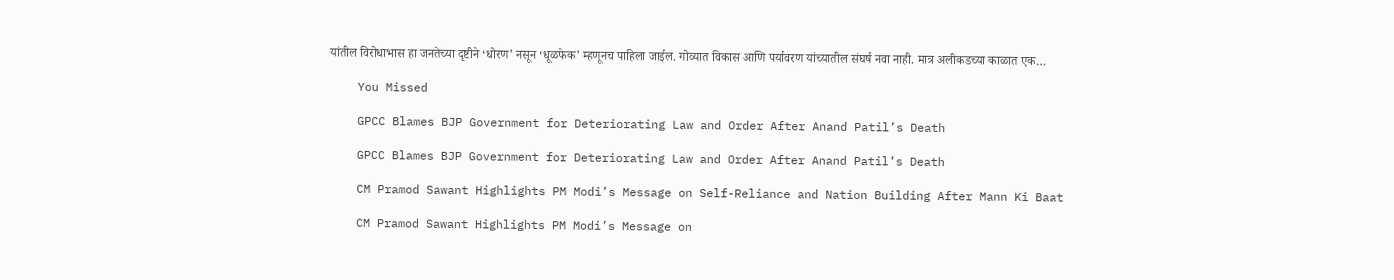यांतील विरोधाभास हा जनतेच्या दृष्टीने ‘धोरण’ नसून ‘धूळफेक’ म्हणूनच पाहिला जाईल. गोव्यात विकास आणि पर्यावरण यांच्यातील संघर्ष नवा नाही. मात्र अलीकडच्या काळात एक…

    You Missed

    GPCC Blames BJP Government for Deteriorating Law and Order After Anand Patil’s Death

    GPCC Blames BJP Government for Deteriorating Law and Order After Anand Patil’s Death

    CM Pramod Sawant Highlights PM Modi’s Message on Self-Reliance and Nation Building After Mann Ki Baat

    CM Pramod Sawant Highlights PM Modi’s Message on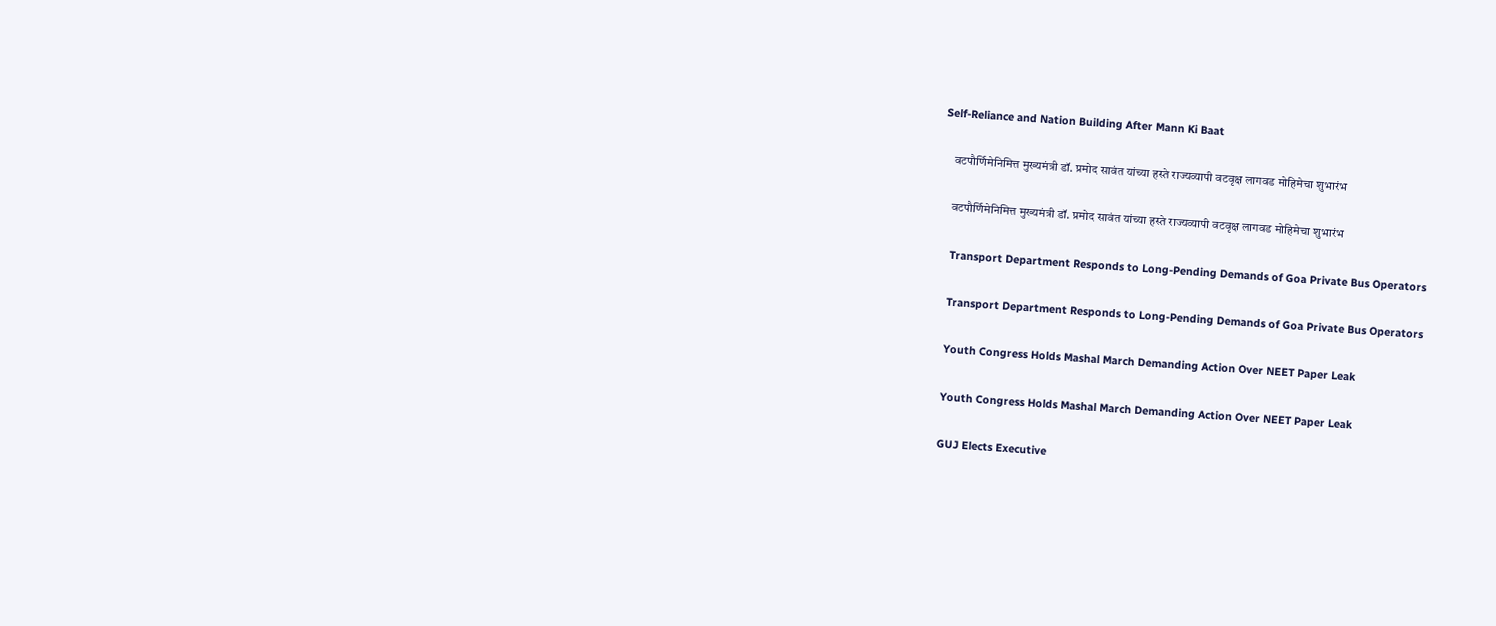Self-Reliance and Nation Building After Mann Ki Baat

    वटपौर्णिमेनिमित्त मुख्यमंत्री डॉ. प्रमोद सावंत यांच्या हस्ते राज्यव्यापी वटवृक्ष लागवड मोहिमेचा शुभारंभ

    वटपौर्णिमेनिमित्त मुख्यमंत्री डॉ. प्रमोद सावंत यांच्या हस्ते राज्यव्यापी वटवृक्ष लागवड मोहिमेचा शुभारंभ

    Transport Department Responds to Long-Pending Demands of Goa Private Bus Operators

    Transport Department Responds to Long-Pending Demands of Goa Private Bus Operators

    Youth Congress Holds Mashal March Demanding Action Over NEET Paper Leak

    Youth Congress Holds Mashal March Demanding Action Over NEET Paper Leak

    GUJ Elects Executive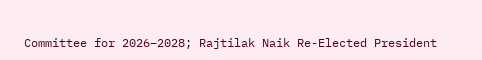Committee for 2026–2028; Rajtilak Naik Re-Elected President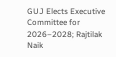GUJ Elects Executive Committee for 2026–2028; Rajtilak Naik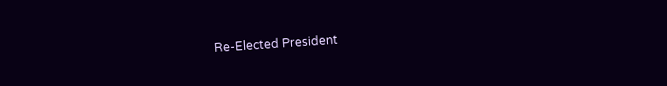Re-Elected President